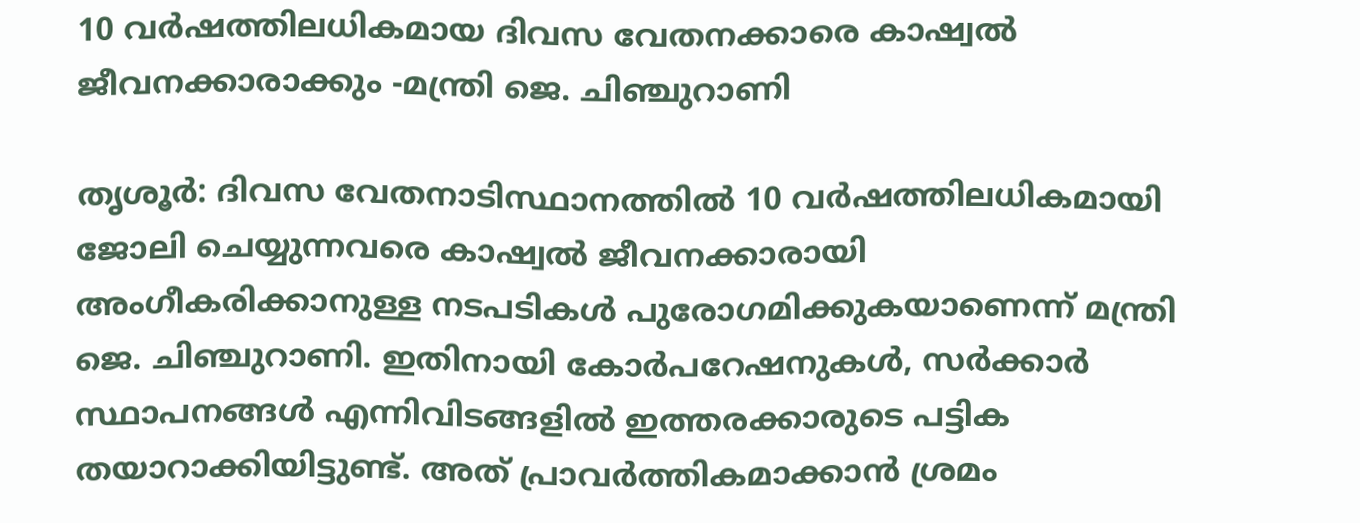10 വർഷത്തിലധികമായ ദിവസ വേതനക്കാരെ കാഷ്വൽ ജീവനക്കാരാക്കും -മന്ത്രി ജെ. ചിഞ്ചുറാണി

തൃശൂര്‍: ദിവസ വേതനാടിസ്ഥാനത്തില്‍ 10 വര്‍ഷത്തിലധികമായി ജോലി ചെയ്യുന്നവരെ കാഷ്വല്‍ ജീവനക്കാരായി അംഗീകരിക്കാനുള്ള നടപടികള്‍ പുരോഗമിക്കുകയാണെന്ന് മന്ത്രി ജെ. ചിഞ്ചുറാണി. ഇതിനായി കോര്‍പറേഷനുകള്‍, സര്‍ക്കാര്‍ സ്ഥാപനങ്ങള്‍ എന്നിവിടങ്ങളില്‍ ഇത്തരക്കാരുടെ പട്ടിക തയാറാക്കിയിട്ടുണ്ട്. അത് പ്രാവര്‍ത്തികമാക്കാൻ ശ്രമം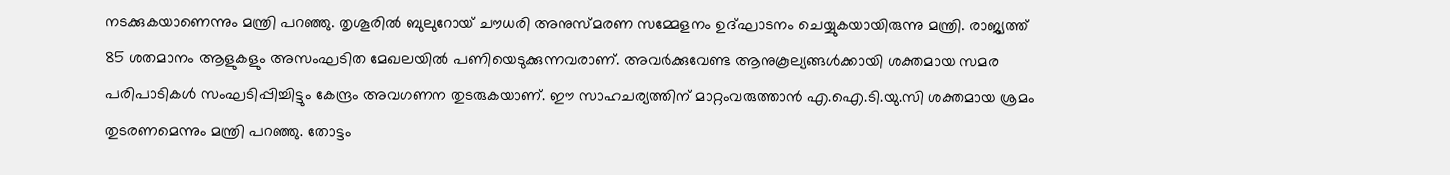നടക്കുകയാണെന്നും മന്ത്രി പറഞ്ഞു. തൃശൂരിൽ ബുലുറോയ് ചൗധരി അനുസ്മരണ സമ്മേളനം ഉദ്ഘാടനം ചെയ്യുകയായിരുന്നു മന്ത്രി. രാജ്യത്ത് 85 ശതമാനം ആളുകളും അസംഘടിത മേഖലയില്‍ പണിയെടുക്കുന്നവരാണ്. അവര്‍ക്കുവേണ്ട ആനുകൂല്യങ്ങള്‍ക്കായി ശക്തമായ സമര പരിപാടികള്‍ സംഘടിപ്പിച്ചിട്ടും കേന്ദ്രം അവഗണന തുടരുകയാണ്. ഈ സാഹചര്യത്തിന് മാറ്റംവരുത്താൻ എ.ഐ.ടി.യു.സി ശക്തമായ ശ്രമം തുടരണമെന്നും മന്ത്രി പറഞ്ഞു. തോട്ടം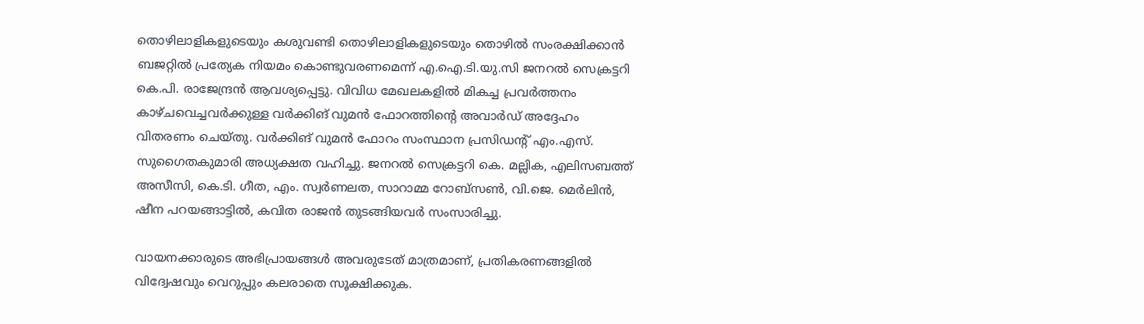തൊഴിലാളികളുടെയും കശുവണ്ടി തൊഴിലാളികളുടെയും തൊഴില്‍ സംരക്ഷിക്കാൻ ബജറ്റില്‍ പ്രത്യേക നിയമം കൊണ്ടുവരണമെന്ന് എ.ഐ.ടി.യു.സി ജനറല്‍ സെക്രട്ടറി കെ.പി. രാജേന്ദ്രന്‍ ആവശ്യപ്പെട്ടു. വിവിധ മേഖലകളില്‍ മികച്ച പ്രവര്‍ത്തനം കാഴ്ചവെച്ചവര്‍ക്കുള്ള വര്‍ക്കിങ് വുമൻ ഫോറത്തിന്‍റെ അവാര്‍ഡ് അദ്ദേഹം വിതരണം ചെയ്തു. വര്‍ക്കിങ് വുമൻ ഫോറം സംസ്ഥാന പ്രസിഡന്‍റ് എം.എസ്. സുഗൈതകുമാരി അധ്യക്ഷത വഹിച്ചു. ജനറല്‍ സെക്രട്ടറി കെ. മല്ലിക, എലിസബത്ത് അസീസി, കെ.ടി. ഗീത, എം. സ്വര്‍ണലത, സാറാമ്മ റോബ്സണ്‍, വി.ജെ. മെര്‍ലിന്‍, ഷീന പറയങ്ങാട്ടിൽ, കവിത രാജന്‍ തുടങ്ങിയവര്‍ സംസാരിച്ചു.

വായനക്കാരുടെ അഭിപ്രായങ്ങള്‍ അവരുടേത് മാത്രമാണ്, പ്രതികരണങ്ങളിൽ വിദ്വേഷവും വെറുപ്പും കലരാതെ സൂക്ഷിക്കുക.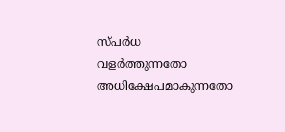സ്പർധ വളർത്തുന്നതോ അധിക്ഷേപമാകുന്നതോ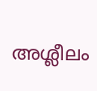അശ്ലീലം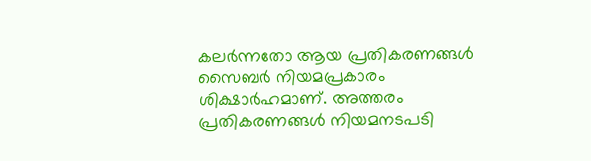കലർന്നതോ ആയ പ്രതികരണങ്ങൾ സൈബർ നിയമപ്രകാരം ശിക്ഷാർഹമാണ്. അത്തരം പ്രതികരണങ്ങൾ നിയമനടപടി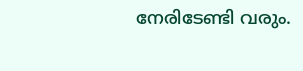നേരിടേണ്ടി വരും.